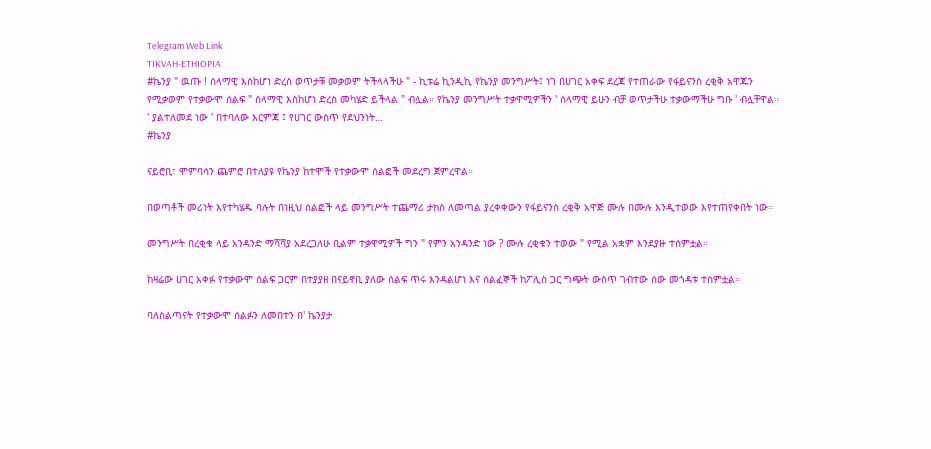Telegram Web Link
TIKVAH-ETHIOPIA
#ኬንያ " ዉጡ ! ሰላማዊ እስከሆነ ድረስ ወጥታቹ መቃወም ትችላላችሁ " - ኪቱሬ ኪንዲኪ የኬንያ መንግሥት፤ ነገ በሀገር አቀፍ ደረጃ የተጠራው የፋይናንስ ረቂቅ አዋጁን የሚቃወም የተቃውሞ ሰልፍ " ሰላማዊ እስከሆነ ድረስ መካሄድ ይችላል " ብሏል። የኬንያ መንግሥት ተቃዋሚዎችን ' ሰላማዊ ይሁን ብቻ ወጥታችሁ ተቃውማችሁ ግቡ ' ብሏቸዋል። ' ያልተለመደ ነው ' በተባለው እርምጃ ፤ የሀገር ውስጥ የደህንነት…
#ኬንያ

ናይሮቢ፣ ሞምባሳን ጨምሮ በተለያዩ የኬንያ ከተሞች የተቃውሞ ሰልፎች መደረግ ጀምረዋል።

በወጣቶች መሪነት እየተካሄዱ ባሉት በነዚህ ሰልፎች ላይ መንግሥት ተጨማሪ ታክስ ለመጣል ያረቀቀውን የፋይናንስ ረቂቅ አዋጅ ሙሉ በሙሉ እንዲተወው እየተጠየቀበት ነው።

መንግሥት በረቂቁ ላይ አንዳንድ ማሻሻያ አደረጋለሁ ቢልም ተቃዋሚዎች ግን " የምን አንዳንድ ነው ? ሙሉ ረቂቁን ተወው " የሚል አቋም እንደያዙ ተሰምቷል።

ከዛሬው ሀገር አቀፉ የተቃውሞ ሰልፍ ጋርም በተያያዘ በናይኖቢ ያለው ሰልፍ ጥሩ እንዳልሆነ እና ሰልፈኞች ከፖሊስ ጋር ግጭት ውስጥ ገብተው ሰው መጎዳቱ ተሰምቷል።

ባለስልጣናት የተቃውሞ ሰልፉን ለመበተን በ' ኬንያታ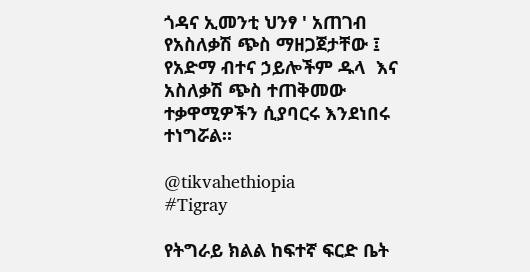ጎዳና ኢመንቲ ህንፃ ' አጠገብ የአስለቃሽ ጭስ ማዘጋጀታቸው ፤ የአድማ ብተና ኃይሎችም ዱላ  እና አስለቃሽ ጭስ ተጠቅመው ተቃዋሚዎችን ሲያባርሩ እንደነበሩ ተነግሯል።

@tikvahethiopia
#Tigray

የትግራይ ክልል ከፍተኛ ፍርድ ቤት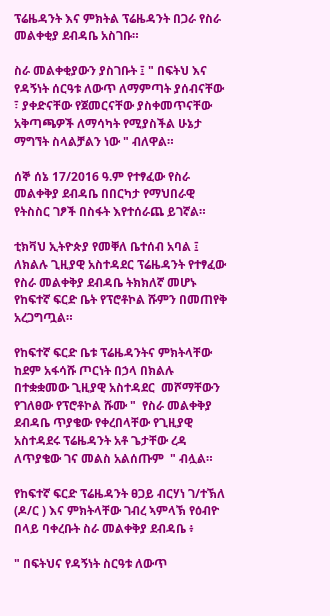ፕሬዜዳንት እና ምክትል ፕሬዜዳንት በጋራ የስራ መልቀቂያ ደብዳቤ አስገቡ።

ስራ መልቀቂያውን ያስገቡት ፤ " በፍትህ እና የዳኝነት ሰርዓቱ ለውጥ ለማምጣት ያሰብናቸው ፣ ያቀድናቸው የጀመርናቸው ያስቀመጥናቸው አቅጣጫዎች ለማሳካት የሚያስችል ሁኔታ ማግኘት ስላልቻልን ነው " ብለዋል።

ሰኞ ሰኔ 17/2016 ዓ.ም የተፃፈው የስራ መልቀቅያ ደብዳቤ በበርካታ የማህበራዊ የትስስር ገፆች በስፋት እየተሰራጨ ይገኛል።

ቲክቫህ ኢትዮጵያ የመቐለ ቤተሰብ አባል ፤ ለክልሉ ጊዚያዊ አስተዳደር ፕሬዜዳንት የተፃፈው የስራ መልቀቅያ ደብዳቤ ትክክለኛ መሆኑ የከፍተኛ ፍርድ ቤት የፕሮቶኮል ሹምን በመጠየቅ አረጋግጧል።

የከፍተኛ ፍርድ ቤቱ ፕሬዜዳንትና ምክትላቸው ከደም አፋሳሹ ጦርነት በኃላ በክልሉ በተቋቋመው ጊዚያዊ አስተዳደር  መሾማቸውን የገለፀው የፕሮቶኮል ሹሙ "  የስራ መልቀቅያ ደብዳቤ ጥያቄው የቀረበላቸው የጊዚያዊ አስተዳደሩ ፕሬዜዳንት አቶ ጌታቸው ረዳ ለጥያቄው ገና መልስ አልሰጡም  " ብሏል።

የከፍተኛ ፍርድ ፕሬዜዳንት ፀጋይ ብርሃነ ገ/ተኽለ (ዶ/ር ) እና ምክትላቸው ገብረ ኣምላኽ የዕብዮ በላይ ባቀረቡት ስራ መልቀቅያ ደብዳቤ ፥

" በፍትህና የዳኝነት ስርዓቱ ለውጥ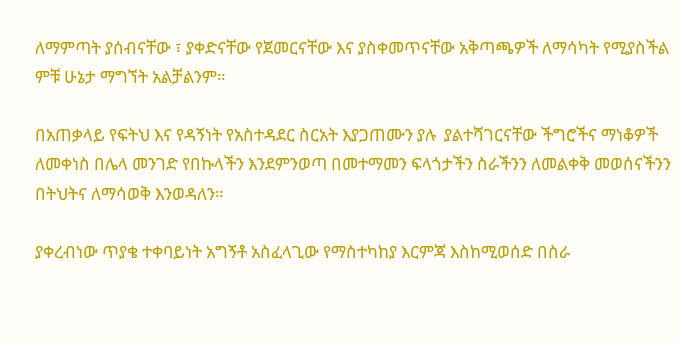ለማምጣት ያሰብናቸው ፣ ያቀድናቸው የጀመርናቸው እና ያስቀመጥናቸው አቅጣጫዎች ለማሳካት የሚያስችል ምቹ ሁኔታ ማግኘት አልቻልንም።

በአጠቃላይ የፍትህ እና የዳኝነት የአስተዳደር ስርአት እያጋጠሙን ያሉ  ያልተሻገርናቸው ችግሮችና ማነቆዎች ለመቀነስ በሌላ መንገድ የበኩላችን እንደምንወጣ በመተማመን ፍላጎታችን ስራችንን ለመልቀቅ መወሰናችንን በትህትና ለማሳወቅ እንወዳለን።

ያቀረብነው ጥያቄ ተቀባይነት አግኝቶ አስፈላጊው የማስተካከያ እርምጃ እስከሚወሰድ በስራ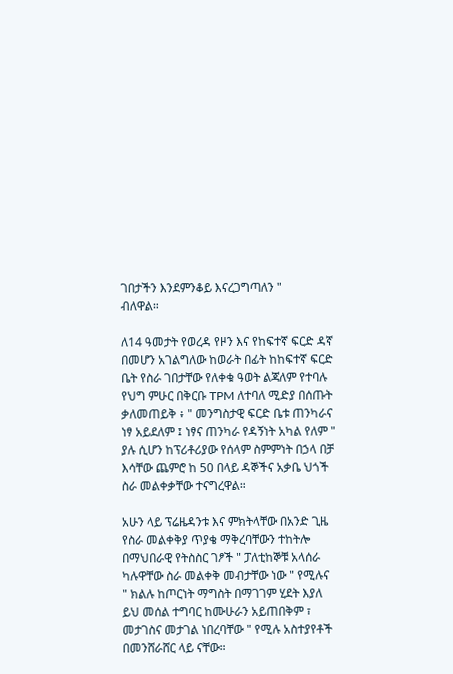ገበታችን እንደምንቆይ እናረጋግጣለን "
ብለዋል።

ለ14 ዓመታት የወረዳ የዞን እና የከፍተኛ ፍርድ ዳኛ በመሆን አገልግለው ከወራት በፊት ከከፍተኛ ፍርድ ቤት የስራ ገበታቸው የለቀቁ ዓወት ልጃለም የተባሉ የህግ ምሁር በቅርቡ TPM ለተባለ ሚድያ በሰጡት ቃለመጠይቅ ፥ " መንግስታዊ ፍርድ ቤቱ ጠንካራና ነፃ አይደለም ፤ ነፃና ጠንካራ የዳኝነት አካል የለም " ያሉ ሲሆን ከፕሪቶሪያው የሰላም ስምምነት በኃላ በቻ እሳቸው ጨምሮ ከ 50 በላይ ዳኞችና አቃቤ ህጎች ስራ መልቀቃቸው ተናግረዋል።

አሁን ላይ ፕሬዜዳንቱ እና ምክትላቸው በአንድ ጊዜ የስራ መልቀቅያ ጥያቄ ማቅረባቸውን ተከትሎ በማህበራዊ የትስስር ገፆች " ፓለቲከኞቹ አላሰራ ካሉዋቸው ስራ መልቀቅ መብታቸው ነው " የሚሉና " ክልሉ ከጦርነት ማግስት በማገገም ሂደት እያለ ይህ መሰል ተግባር ከሙሁራን አይጠበቅም ፣ መታገስና መታገል ነበረባቸው " የሚሉ አስተያየቶች በመንሸራሸር ላይ ናቸው።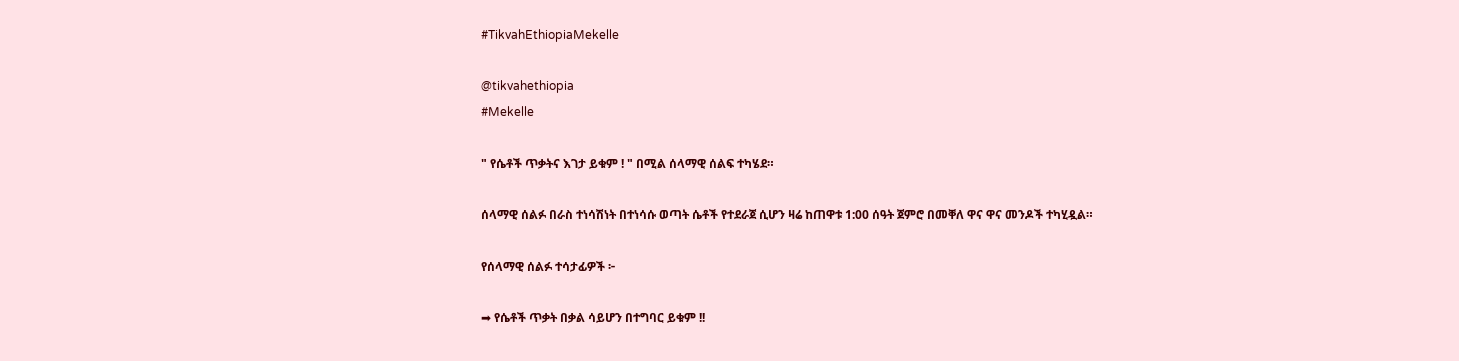#TikvahEthiopiaMekelle

@tikvahethiopia
#Mekelle

" የሴቶች ጥቃትና እገታ ይቁም ! " በሚል ሰላማዊ ሰልፍ ተካሄደ።

ሰላማዊ ሰልፉ በራስ ተነሳሽነት በተነሳሱ ወጣት ሴቶች የተደራጀ ሲሆን ዛሬ ከጠዋቱ 1:00 ሰዓት ጀምሮ በመቐለ ዋና ዋና መንዶች ተካሂዷል።

የሰላማዊ ሰልፉ ተሳታፊዎች ፦

➡ የሴቶች ጥቃት በቃል ሳይሆን በተግባር ይቁም !!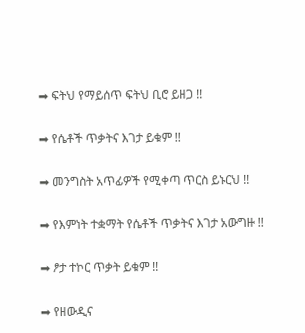➡ ፍትህ የማይሰጥ ፍትህ ቢሮ ይዘጋ !!

➡ የሴቶች ጥቃትና እገታ ይቁም !!

➡ መንግስት አጥፊዎች የሚቀጣ ጥርስ ይኑርህ !!

➡ የእምነት ተቋማት የሴቶች ጥቃትና እገታ አውግዙ !!

➡ ፆታ ተኮር ጥቃት ይቁም !!

➡ የዘውዲና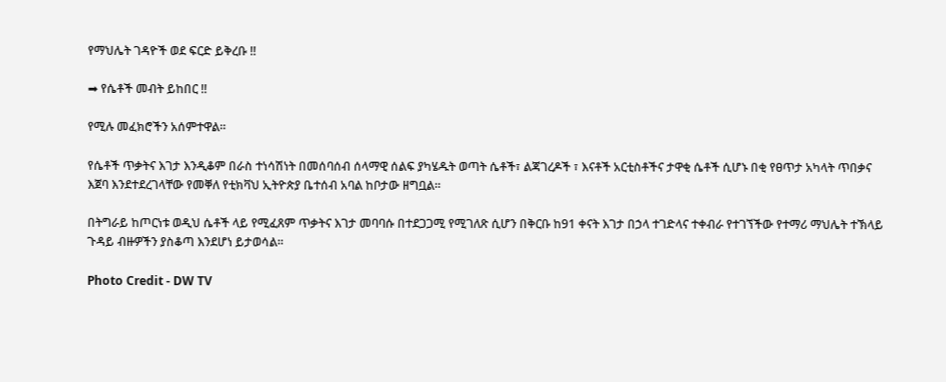የማህሌት ገዳዮች ወደ ፍርድ ይቅረቡ !!

➡ የሴቶች መብት ይከበር !!

የሚሉ መፈክሮችን አሰምተዋል።

የሴቶች ጥቃትና እገታ እንዲቆም በራስ ተነሳሽነት በመሰባሰብ ሰላማዊ ሰልፍ ያካሄዱት ወጣት ሴቶች፣ ልጃገረዶች ፣ እናቶች አርቲስቶችና ታዋቂ ሴቶች ሲሆኑ በቂ የፀጥታ አካላት ጥበቃና እጀባ እንደተደረገላቸው የመቐለ የቲክቫህ ኢትዮጵያ ቤተሰብ አባል ከቦታው ዘግቧል።

በትግራይ ከጦርነቱ ወዲህ ሴቶች ላይ የሚፈጸም ጥቃትና እገታ መባባሱ በተደጋጋሚ የሚገለጽ ሲሆን በቅርቡ ከ91 ቀናት እገታ በኃላ ተገድላና ተቀብራ የተገኘችው የተማሪ ማህሌት ተኽላይ ጉዳይ ብዙዎችን ያስቆጣ እንደሆነ ይታወሳል።

Photo Credit - DW TV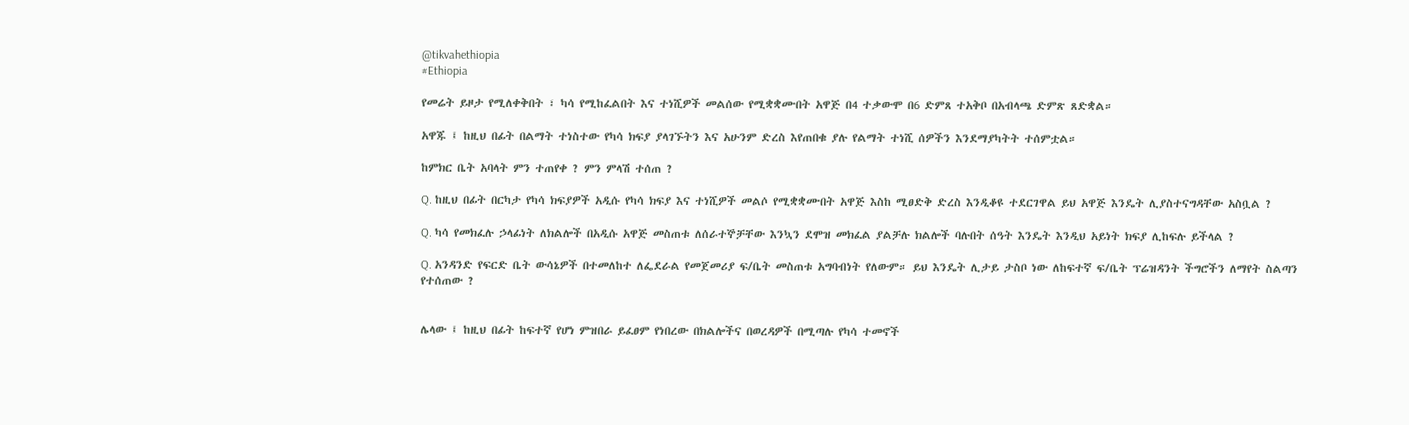@tikvahethiopia
#Ethiopia

የመሬት ይዞታ የሚለቀቅበት ፣ ካሳ የሚከፈልበት እና ተነሺዎች መልሰው የሚቋቋሙበት አዋጅ በ4 ተቃውሞ በ6 ድምጸ ተአቅቦ በአብላጫ ድምጽ ጸድቋል።

አዋጁ ፤ ከዚህ በፊት በልማት ተነስተው የካሳ ክፍያ ያላገኙትን እና አሁንም ድረስ እየጠበቁ ያሉ የልማት ተነሺ ሰዎችን እንደማያካትት ተሰምቷል።

ከምክር ቤት አባላት ምን ተጠየቀ ? ምን ምላሽ ተሰጠ ?

Q. ከዚህ በፊት በርካታ የካሳ ክፍያዎች አዲሱ የካሳ ክፍያ እና ተነሺዎች መልሶ የሚቋቋሙበት አዋጅ እስከ ሚፀድቅ ድረስ እንዲቆዩ ተደርገዋል ይህ አዋጅ እንዴት ሊያስተናግዳቸው አስቧል ?

Q. ካሳ የመክፈሉ ኃላፊነት ለክልሎች በአዲሱ አዋጅ መስጠቱ ለሰራተኞቻቸው እንኳን ደሞዝ መክፈል ያልቻሉ ክልሎች ባሉበት ሰዓት እንዴት እንዲህ አይነት ክፍያ ሊከፍሉ ይችላል ?

Q. አንዳንድ የፍርድ ቤት ውሳኔዎች በተመለከተ ለፌደራል የመጀመሪያ ፍ/ቤት መስጠቱ አግባብነት የለውም። ይህ እንዴት ሊታይ ታስቦ ነው ለከፍተኛ ፍ/ቤት ፕሬዝዳንት ችግሮችን ለማየት ስልጣን የተሰጠው ?


ሌላው ፤ ከዚህ በፊት ከፍተኛ የሆነ ምዝበራ ይፈፀም የነበረው በክልሎችና በወረዳዎች በሚጣሉ የካሳ ተመኖች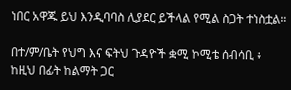ነበር አዋጁ ይህ እንዲባባስ ሊያደር ይችላል የሚል ስጋት ተነስቷል።

በተ/ም/ቤት የህግ እና ፍትህ ጉዳዮች ቋሚ ኮሚቴ ሰብሳቢ ፥ ከዚህ በፊት ከልማት ጋር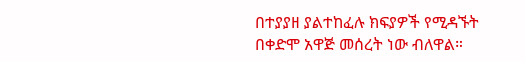በተያያዘ ያልተከፈሉ ክፍያዎች የሚዳኙት በቀድሞ አዋጅ መሰረት ነው ብለዋል።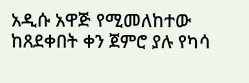አዲሱ አዋጅ የሚመለከተው ከጸደቀበት ቀን ጀምሮ ያሉ የካሳ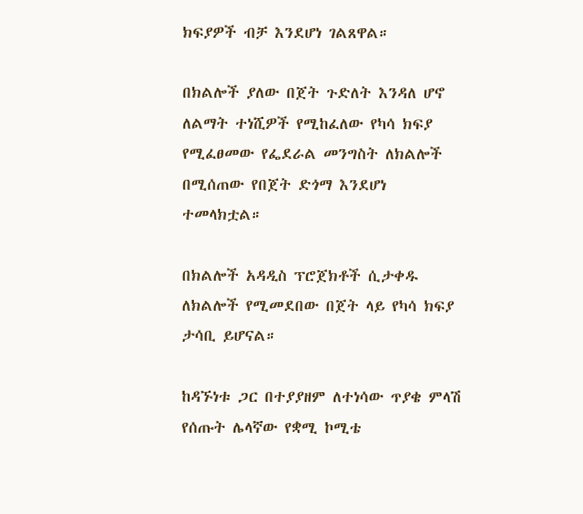ክፍያዎች ብቻ እንደሆነ ገልጸዋል።

በክልሎች ያለው በጀት ጉድለት እንዳለ ሆኖ ለልማት ተነሺዎች የሚከፈለው የካሳ ክፍያ የሚፈፀመው የፌደራል መንግስት ለክልሎች በሚሰጠው የበጀት ድጎማ እንደሆነ ተመላክቷል።

በክልሎች አዳዲስ ፕሮጀክቶች ሲታቀዱ ለክልሎች የሚመደበው በጀት ላይ የካሳ ክፍያ ታሳቢ ይሆናል።

ከዳኙነቱ ጋር በተያያዘም ለተነሳው ጥያቄ ምላሽ የሰጡት ሌላኛው የቋሚ ኮሚቴ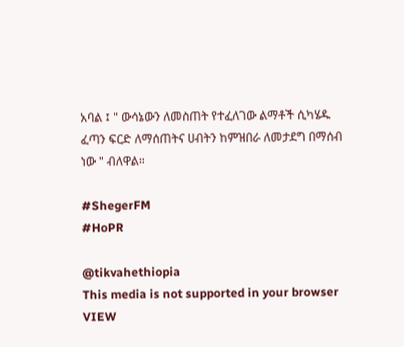አባል ፤ " ውሳኔውን ለመስጠት የተፈለገው ልማቶች ሲካሄዱ ፈጣን ፍርድ ለማሰጠትና ሀብትን ከምዝበራ ለመታደግ በማሰብ ነው " ብለዋል።

#ShegerFM
#HoPR

@tikvahethiopia
This media is not supported in your browser
VIEW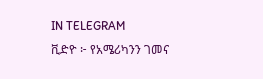IN TELEGRAM
ቪድዮ ፦ የአሜሪካንን ገመና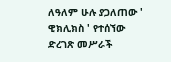ለዓለም ሁሉ ያጋለጠው ' ዊክሊክስ ' የተሰኘው ድረገጽ መሥራች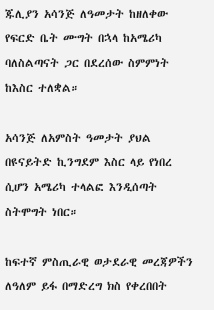ጁሊያን አሳንጅ ለዓመታት ከዘለቀው የፍርድ ቤት ሙግት በኋላ ከአሜሪካ ባለስልጣናት ጋር በደረሰው ስምምነት ከእስር ተለቋል።

አሳንጅ ለአምስት ዓመታት ያህል በዩናይትድ ኪንግደም እስር ላይ የነበረ ሲሆን አሜሪካ ተላልፎ እንዲሰጣት ስትሞግት ነበር።

ከፍተኛ ምስጢራዊ ወታደራዊ መረጃዎችን ለዓለም ይፋ በማድረግ ክስ የቀረበበት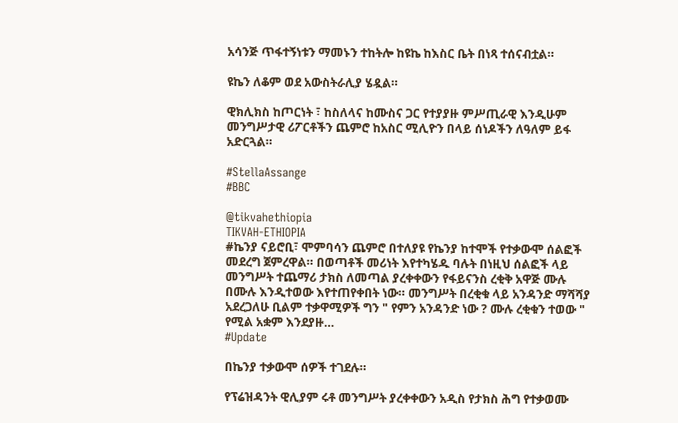አሳንጅ ጥፋተኝነቱን ማመኑን ተከትሎ ከዩኬ ከእስር ቤት በነጻ ተሰናብቷል።

ዩኬን ለቆም ወደ አውስትራሊያ ሄዷል።

ዊክሊክስ ከጦርነት ፣ ከስለላና ከሙስና ጋር የተያያዙ ምሥጢራዊ እንዲሁም መንግሥታዊ ሪፖርቶችን ጨምሮ ከአስር ሚሊዮን በላይ ሰነዶችን ለዓለም ይፋ አድርጓል።

#StellaAssange
#BBC

@tikvahethiopia
TIKVAH-ETHIOPIA
#ኬንያ ናይሮቢ፣ ሞምባሳን ጨምሮ በተለያዩ የኬንያ ከተሞች የተቃውሞ ሰልፎች መደረግ ጀምረዋል። በወጣቶች መሪነት እየተካሄዱ ባሉት በነዚህ ሰልፎች ላይ መንግሥት ተጨማሪ ታክስ ለመጣል ያረቀቀውን የፋይናንስ ረቂቅ አዋጅ ሙሉ በሙሉ እንዲተወው እየተጠየቀበት ነው። መንግሥት በረቂቁ ላይ አንዳንድ ማሻሻያ አደረጋለሁ ቢልም ተቃዋሚዎች ግን " የምን አንዳንድ ነው ? ሙሉ ረቂቁን ተወው " የሚል አቋም እንደያዙ…
#Update

በኬንያ ተቃውሞ ሰዎች ተገደሉ።

የፕሬዝዳንት ዊሊያም ሩቶ መንግሥት ያረቀቀውን አዲስ የታክስ ሕግ የተቃወሙ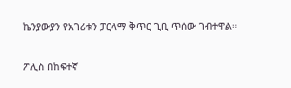ኬንያውያን የአገሪቱን ፓርላማ ቅጥር ጊቢ ጥሰው ገብተዋል።

ፖሊስ በከፍተኛ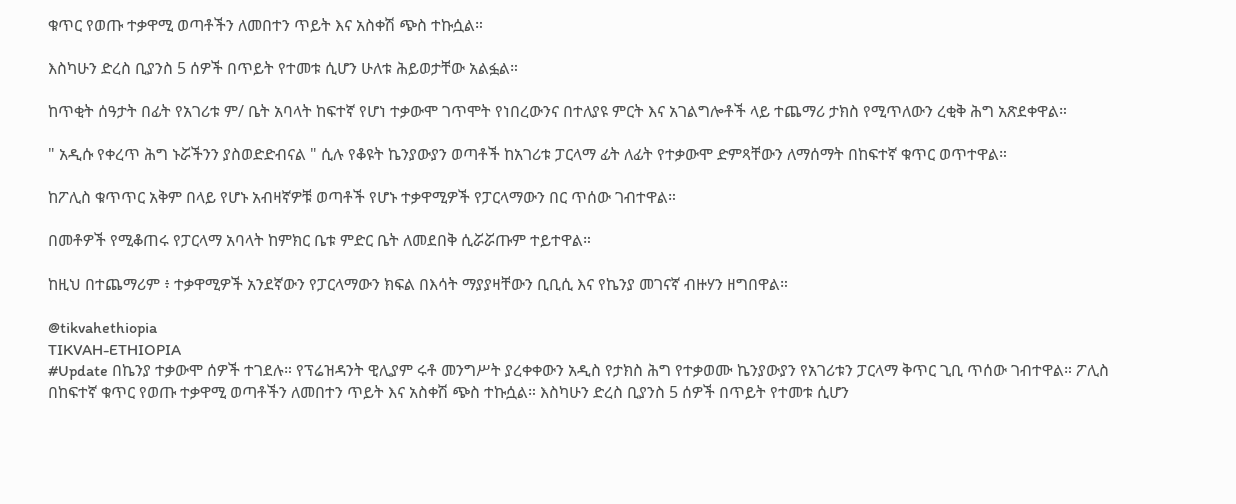ቁጥር የወጡ ተቃዋሚ ወጣቶችን ለመበተን ጥይት እና አስቀሽ ጭስ ተኩሷል።

እስካሁን ድረስ ቢያንስ 5 ሰዎች በጥይት የተመቱ ሲሆን ሁለቱ ሕይወታቸው አልፏል።

ከጥቂት ሰዓታት በፊት የአገሪቱ ም/ ቤት አባላት ከፍተኛ የሆነ ተቃውሞ ገጥሞት የነበረውንና በተለያዩ ምርት እና አገልግሎቶች ላይ ተጨማሪ ታክስ የሚጥለውን ረቂቅ ሕግ አጽደቀዋል።

" አዲሱ የቀረጥ ሕግ ኑሯችንን ያስወድድብናል " ሲሉ የቆዩት ኬንያውያን ወጣቶች ከአገሪቱ ፓርላማ ፊት ለፊት የተቃውሞ ድምጻቸውን ለማሰማት በከፍተኛ ቁጥር ወጥተዋል።

ከፖሊስ ቁጥጥር አቅም በላይ የሆኑ አብዛኛዎቹ ወጣቶች የሆኑ ተቃዋሚዎች የፓርላማውን በር ጥሰው ገብተዋል።

በመቶዎች የሚቆጠሩ የፓርላማ አባላት ከምክር ቤቱ ምድር ቤት ለመደበቅ ሲሯሯጡም ተይተዋል።

ከዚህ በተጨማሪም ፥ ተቃዋሚዎች አንደኛውን የፓርላማውን ክፍል በእሳት ማያያዛቸውን ቢቢሲ እና የኬንያ መገናኛ ብዙሃን ዘግበዋል።

@tikvahethiopia
TIKVAH-ETHIOPIA
#Update በኬንያ ተቃውሞ ሰዎች ተገደሉ። የፕሬዝዳንት ዊሊያም ሩቶ መንግሥት ያረቀቀውን አዲስ የታክስ ሕግ የተቃወሙ ኬንያውያን የአገሪቱን ፓርላማ ቅጥር ጊቢ ጥሰው ገብተዋል። ፖሊስ በከፍተኛ ቁጥር የወጡ ተቃዋሚ ወጣቶችን ለመበተን ጥይት እና አስቀሽ ጭስ ተኩሷል። እስካሁን ድረስ ቢያንስ 5 ሰዎች በጥይት የተመቱ ሲሆን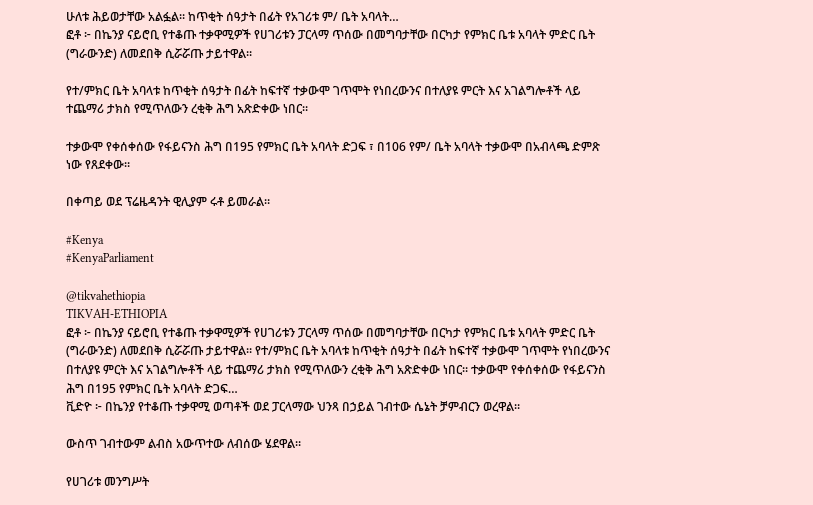ሁለቱ ሕይወታቸው አልፏል። ከጥቂት ሰዓታት በፊት የአገሪቱ ም/ ቤት አባላት…
ፎቶ ፦ በኬንያ ናይሮቢ የተቆጡ ተቃዋሚዎች የሀገሪቱን ፓርላማ ጥሰው በመግባታቸው በርካታ የምክር ቤቱ አባላት ምድር ቤት (ግራውንድ) ለመደበቅ ሲሯሯጡ ታይተዋል።

የተ/ምክር ቤት አባላቱ ከጥቂት ሰዓታት በፊት ከፍተኛ ተቃውሞ ገጥሞት የነበረውንና በተለያዩ ምርት እና አገልግሎቶች ላይ ተጨማሪ ታክስ የሚጥለውን ረቂቅ ሕግ አጽድቀው ነበር።

ተቃውሞ የቀሰቀሰው የፋይናንስ ሕግ በ195 የምክር ቤት አባላት ድጋፍ ፣ በ106 የም/ ቤት አባላት ተቃውሞ በአብላጫ ድምጽ ነው የጸደቀው።

በቀጣይ ወደ ፕሬዜዳንት ዊሊያም ሩቶ ይመራል።

#Kenya
#KenyaParliament

@tikvahethiopia
TIKVAH-ETHIOPIA
ፎቶ ፦ በኬንያ ናይሮቢ የተቆጡ ተቃዋሚዎች የሀገሪቱን ፓርላማ ጥሰው በመግባታቸው በርካታ የምክር ቤቱ አባላት ምድር ቤት (ግራውንድ) ለመደበቅ ሲሯሯጡ ታይተዋል። የተ/ምክር ቤት አባላቱ ከጥቂት ሰዓታት በፊት ከፍተኛ ተቃውሞ ገጥሞት የነበረውንና በተለያዩ ምርት እና አገልግሎቶች ላይ ተጨማሪ ታክስ የሚጥለውን ረቂቅ ሕግ አጽድቀው ነበር። ተቃውሞ የቀሰቀሰው የፋይናንስ ሕግ በ195 የምክር ቤት አባላት ድጋፍ…
ቪድዮ ፦ በኬንያ የተቆጡ ተቃዋሚ ወጣቶች ወደ ፓርላማው ህንጻ በኃይል ገብተው ሴኔት ቻምብርን ወረዋል።

ውስጥ ገብተውም ልብስ አውጥተው ለብሰው ሄደዋል።

የሀገሪቱ መንግሥት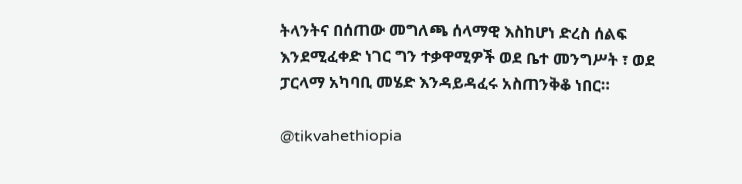ትላንትና በሰጠው መግለጫ ሰላማዊ እስከሆነ ድረስ ሰልፍ እንደሚፈቀድ ነገር ግን ተቃዋሚዎች ወደ ቤተ መንግሥት ፣ ወደ ፓርላማ አካባቢ መሄድ እንዳይዳፈሩ አስጠንቅቆ ነበር።

@tikvahethiopia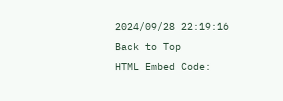2024/09/28 22:19:16
Back to Top
HTML Embed Code: